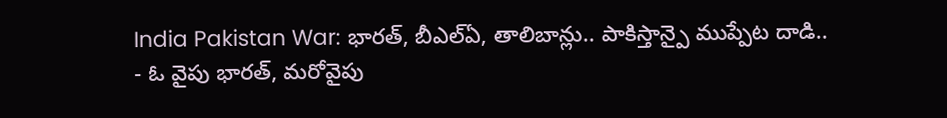India Pakistan War: భారత్, బీఎల్ఏ, తాలిబాన్లు.. పాకిస్తాన్పై ముప్పేట దాడి..
- ఓ వైపు భారత్, మరోవైపు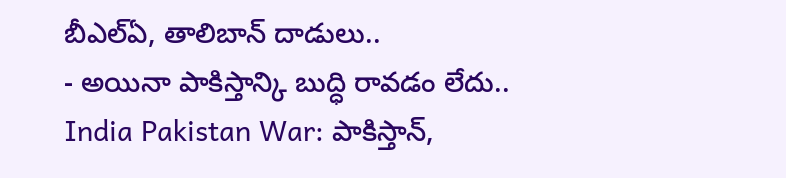బీఎల్ఏ, తాలిబాన్ దాడులు..
- అయినా పాకిస్తాన్కి బుద్ధి రావడం లేదు..
India Pakistan War: పాకిస్తాన్,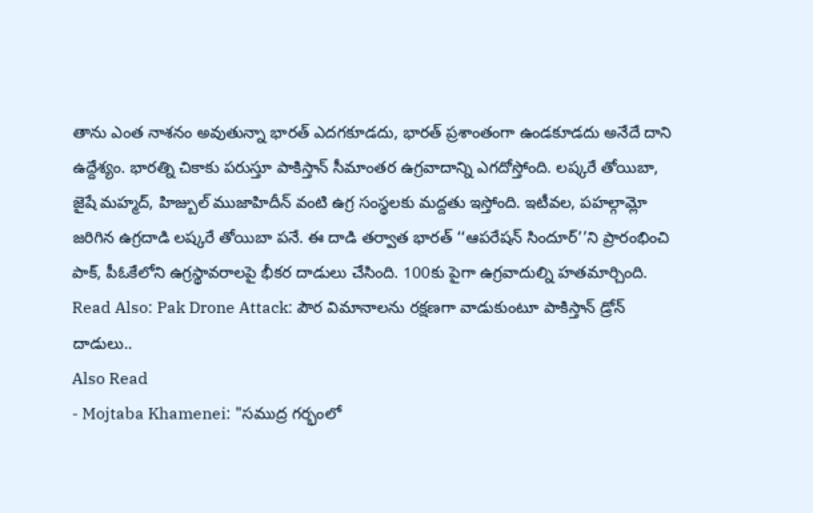తాను ఎంత నాశనం అవుతున్నా భారత్ ఎదగకూడదు, భారత్ ప్రశాంతంగా ఉండకూడదు అనేదే దాని ఉద్దేశ్యం. భారత్ని చికాకు పరుస్తూ పాకిస్తాన్ సీమాంతర ఉగ్రవాదాన్ని ఎగదోస్తోంది. లష్కరే తోయిబా, జైషే మహ్మద్, హిజ్బుల్ ముజాహిదీన్ వంటి ఉగ్ర సంస్థలకు మద్దతు ఇస్తోంది. ఇటీవల, పహల్గామ్లో జరిగిన ఉగ్రదాడి లష్కరే తోయిబా పనే. ఈ దాడి తర్వాత భారత్ ‘‘ఆపరేషన్ సిందూర్’’ని ప్రారంభించి పాక్, పీఓకేలోని ఉగ్రస్థావరాలపై భీకర దాడులు చేసింది. 100కు పైగా ఉగ్రవాదుల్ని హతమార్చింది.
Read Also: Pak Drone Attack: పౌర విమానాలను రక్షణగా వాడుకుంటూ పాకిస్తాన్ డ్రోన్ దాడులు..
Also Read
- Mojtaba Khamenei: "సముద్ర గర్భంలో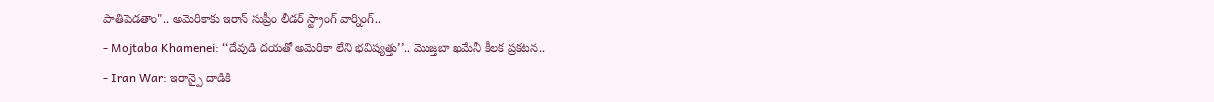పాతిపెడతాం".. అమెరికాకు ఇరాన్ సుప్రీం లీడర్ స్ట్రాంగ్ వార్నింగ్..
- Mojtaba Khamenei: ‘‘దేవుడి దయతో అమెరికా లేని భవిష్యత్తు’’.. మొజ్తబా ఖమేనీ కీలక ప్రకటన..
- Iran War: ఇరాన్పై దాడికి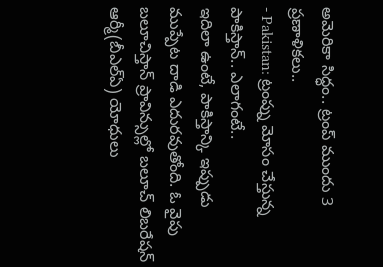అమెరికా సిద్ధం.. ట్రంప్ ముందు 3 ప్రణాళికలు..
- Pakistan: ట్రంప్ను మోసం చేస్తున్న పాకిస్తాన్.. ఎలాగంటే..
ఇదిలా ఉంటే, పాకిస్తాన్కి ఇప్పుడు ముప్పేట దాడి ఎదురవుతోంది. ఓ వైపు బలూచిస్తాన్ ప్రావిన్సుల్లో బలూచ్ లిబరేషన్ ఆర్మీ(బీఎల్ఏ) యోధులు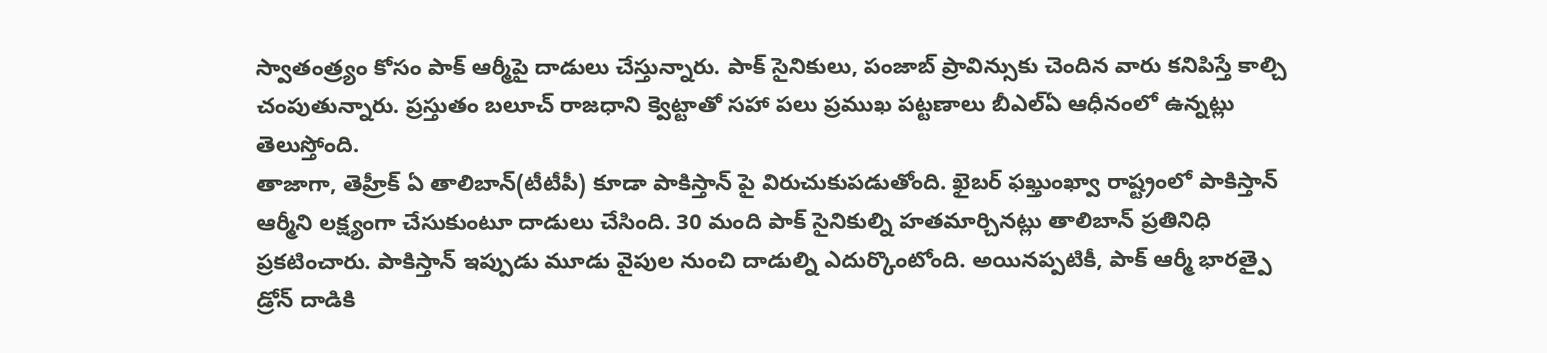స్వాతంత్ర్యం కోసం పాక్ ఆర్మీపై దాడులు చేస్తున్నారు. పాక్ సైనికులు, పంజాబ్ ప్రావిన్సుకు చెందిన వారు కనిపిస్తే కాల్చి చంపుతున్నారు. ప్రస్తుతం బలూచ్ రాజధాని క్వెట్టాతో సహా పలు ప్రముఖ పట్టణాలు బీఎల్ఏ ఆధీనంలో ఉన్నట్లు తెలుస్తోంది.
తాజాగా, తెహ్రీక్ ఏ తాలిబాన్(టీటీపీ) కూడా పాకిస్తాన్ పై విరుచుకుపడుతోంది. ఖైబర్ ఫఖ్తుంఖ్వా రాష్ట్రంలో పాకిస్తాన్ ఆర్మీని లక్ష్యంగా చేసుకుంటూ దాడులు చేసింది. 30 మంది పాక్ సైనికుల్ని హతమార్చినట్లు తాలిబాన్ ప్రతినిధి ప్రకటించారు. పాకిస్తాన్ ఇప్పుడు మూడు వైపుల నుంచి దాడుల్ని ఎదుర్కొంటోంది. అయినప్పటికీ, పాక్ ఆర్మీ భారత్పై డ్రోన్ దాడికి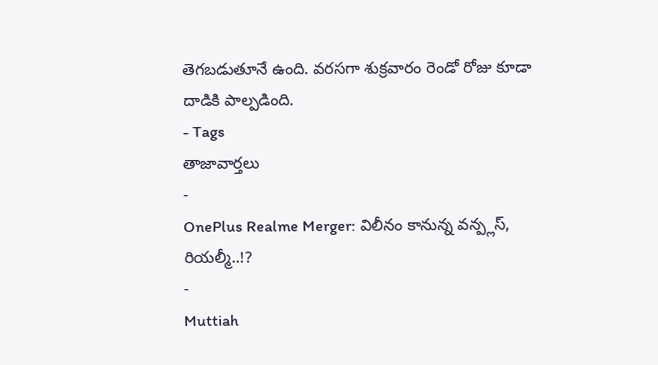తెగబడుతూనే ఉంది. వరసగా శుక్రవారం రెండో రోజు కూడా దాడికి పాల్పడింది.
- Tags
తాజావార్తలు
-
OnePlus Realme Merger: విలీనం కానున్న వన్ప్లస్, రియల్మీ..!?
-
Muttiah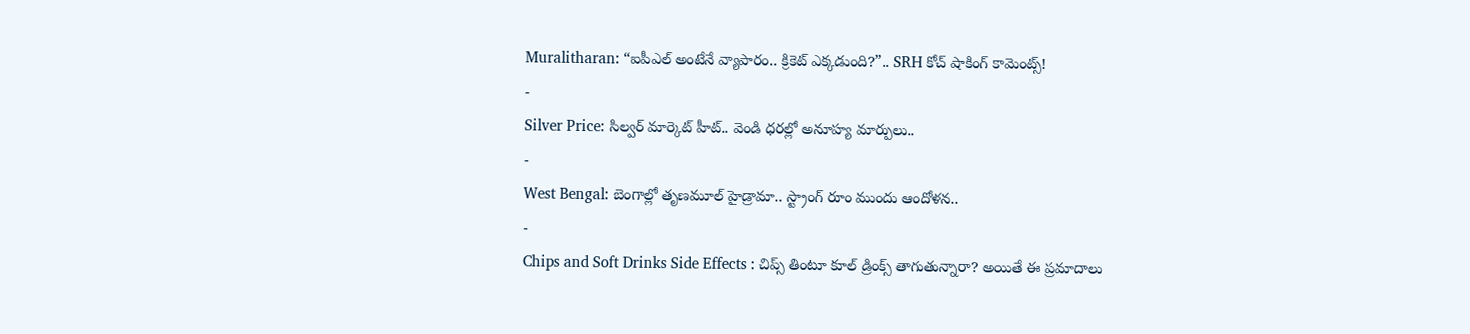Muralitharan: “ఐపీఎల్ అంటేనే వ్యాపారం.. క్రికెట్ ఎక్కడుంది?”.. SRH కోచ్ షాకింగ్ కామెంట్స్!
-
Silver Price: సిల్వర్ మార్కెట్ హీట్.. వెండి ధరల్లో అనూహ్య మార్పులు..
-
West Bengal: బెంగాల్లో తృణమూల్ హైడ్రామా.. స్ట్రాంగ్ రూం ముందు ఆందోళన..
-
Chips and Soft Drinks Side Effects : చిప్స్ తింటూ కూల్ డ్రింక్స్ తాగుతున్నారా? అయితే ఈ ప్రమాదాలు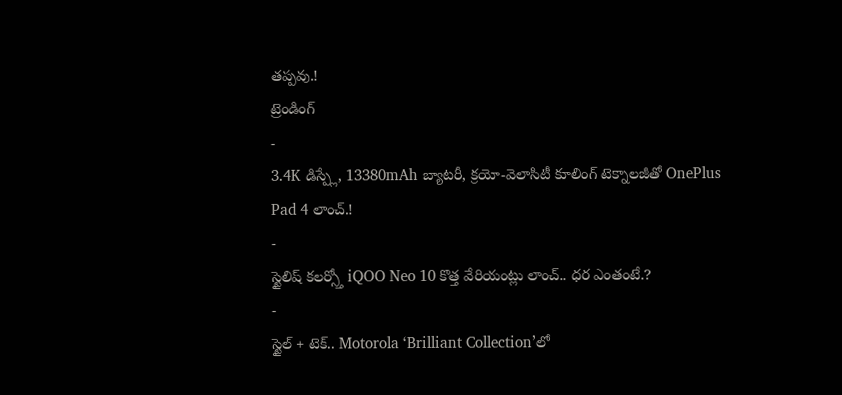తప్పవు.!
ట్రెండింగ్
-
3.4K డిస్ప్లే, 13380mAh బ్యాటరీ, క్రయో-వెలాసిటీ కూలింగ్ టెక్నాలజీతో OnePlus Pad 4 లాంచ్.!
-
స్టైలిష్ కలర్స్తో iQOO Neo 10 కొత్త వేరియంట్లు లాంచ్.. ధర ఎంతంటే.?
-
స్టైల్ + టెక్.. Motorola ‘Brilliant Collection’లో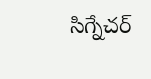సిగ్నేచర్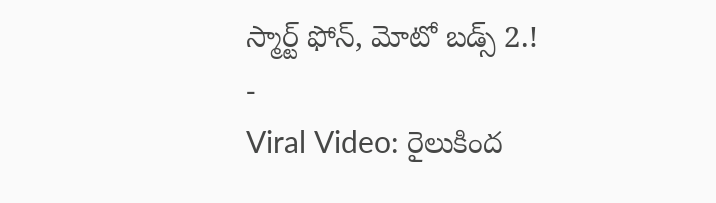స్మార్ట్ ఫోన్, మోటో బడ్స్ 2.!
-
Viral Video: రైలుకింద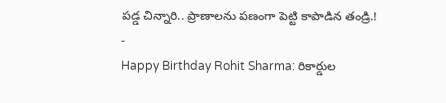పడ్డ చిన్నారి.. ప్రాణాలను పణంగా పెట్టి కాపాడిన తండ్రి.!
-
Happy Birthday Rohit Sharma: రికార్డుల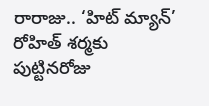రారాజు.. ‘హిట్ మ్యాన్’ రోహిత్ శర్మకు పుట్టినరోజు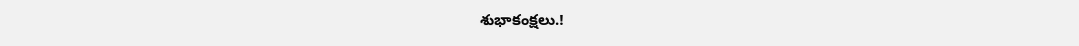శుభాకంక్షలు.!